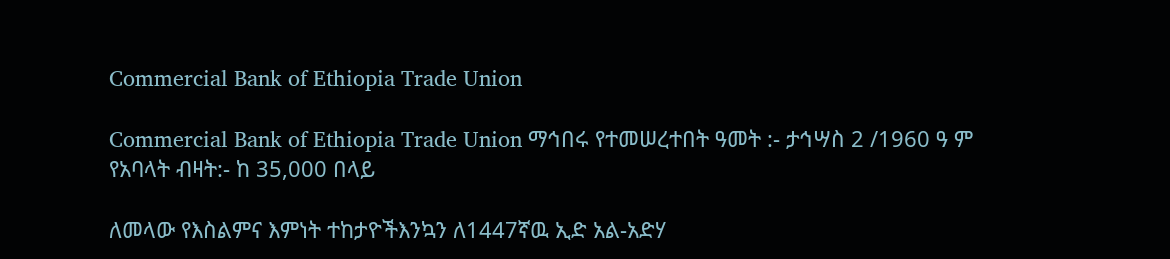Commercial Bank of Ethiopia Trade Union

Commercial Bank of Ethiopia Trade Union ማኅበሩ የተመሠረተበት ዓመት :- ታኅሣስ 2 /1960 ዓ ም
የአባላት ብዛት:- ከ 35,000 በላይ

ለመላው የእስልምና እምነት ተከታዮችእንኳን ለ1447ኛዉ ኢድ አል-አድሃ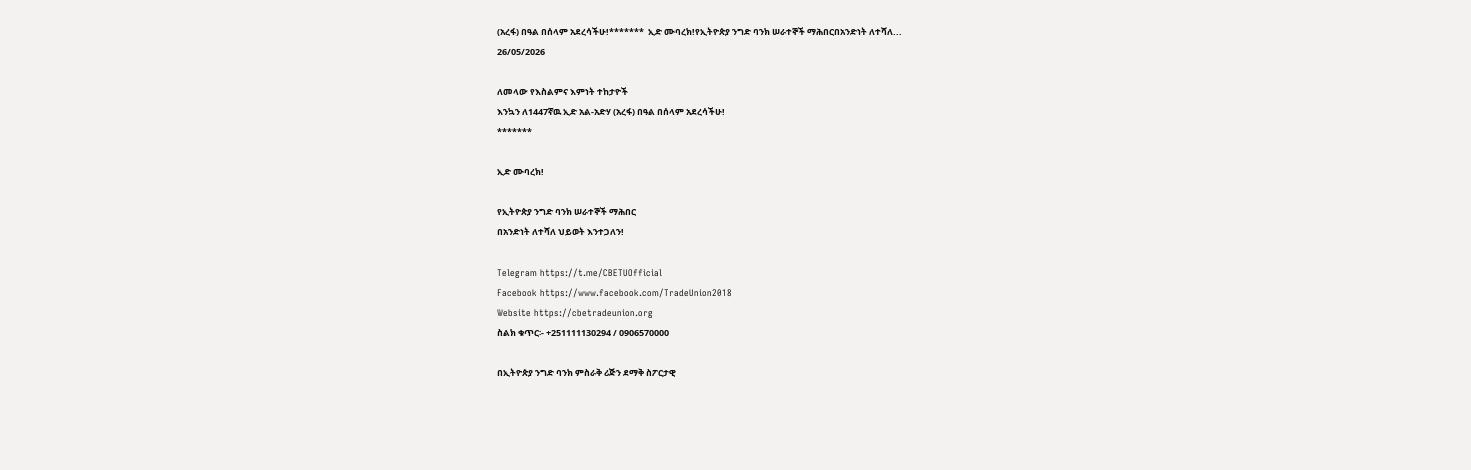(አረፋ) በዓል በሰላም አደረሳችሁ!*******  ኢድ ሙባረክ!የኢትዮጵያ ንግድ ባንክ ሠራተኞች ማሕበርበአንድነት ለተሻለ...
26/05/2026

ለመላው የእስልምና እምነት ተከታዮች
እንኳን ለ1447ኛዉ ኢድ አል-አድሃ (አረፋ) በዓል በሰላም አደረሳችሁ!
*******

ኢድ ሙባረክ!

የኢትዮጵያ ንግድ ባንክ ሠራተኞች ማሕበር
በአንድነት ለተሻለ ህይወት እንተጋለን!

Telegram https://t.me/CBETUOfficial
Facebook https://www.facebook.com/TradeUnion2018
Website https://cbetradeunion.org
ስልክ ቁጥር፡- +251111130294 / 0906570000

በኢትዮጵያ ንግድ ባንክ ምስራቅ ሪጅን ደማቅ ስፖርታዊ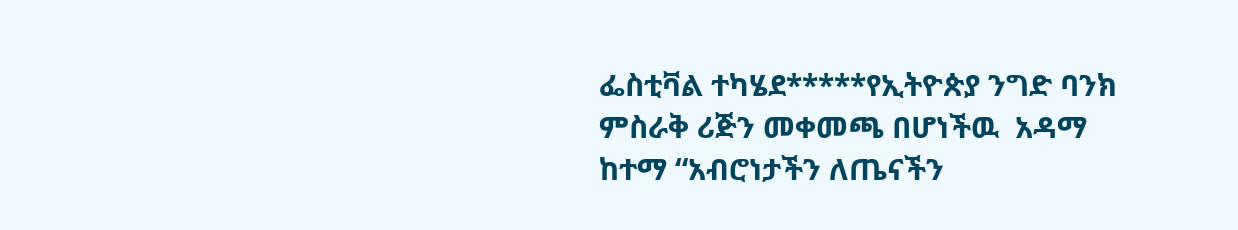ፌስቲቫል ተካሄደ*****የኢትዮጵያ ንግድ ባንክ ምስራቅ ሪጅን መቀመጫ በሆነችዉ  አዳማ ከተማ “አብሮነታችን ለጤናችን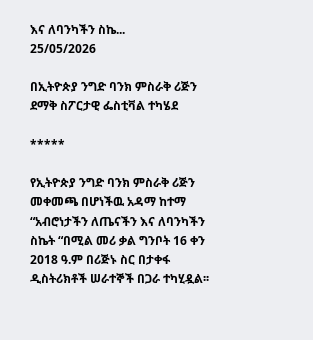እና ለባንካችን ስኬ...
25/05/2026

በኢትዮጵያ ንግድ ባንክ ምስራቅ ሪጅን ደማቅ ስፖርታዊ ፌስቲቫል ተካሄደ

*****

የኢትዮጵያ ንግድ ባንክ ምስራቅ ሪጅን መቀመጫ በሆነችዉ አዳማ ከተማ “አብሮነታችን ለጤናችን እና ለባንካችን ስኬት “በሚል መሪ ቃል ግንቦት 16 ቀን 2018 ዓ.ም በሪጅኑ ስር በታቀፋ ዲስትሪክቶች ሠራተኞች በጋራ ተካሂዷል፡፡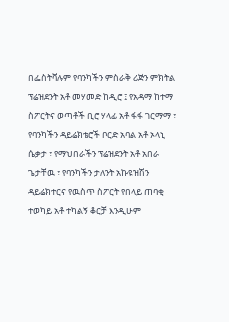በፌስትቫሉም የባንካችን ምስራቅ ሪጅን ምክትል ፕሬዝደንት አቶ መሃመድ ከዲሮ ፤ የአዳማ ከተማ ስፖርትና ወጣቶች ቢሮ ሃላፊ አቶ ፋፋ ገርማማ ፣ የባንካችን ዳይሬክቴሮች ቦርድ አባል አቶ ኦላኒ ሴቃታ ፣ የማህበራችን ፕሬዝደንት አቶ አበራ ጌታቸዉ ፣ የባንካችን ታለንት አኩዩዝሽን ዳይሬክተርና የዉስጥ ስፖርት የበላይ ጠባቂ ተወካይ አቶ ተካልኝ ቆርቻ እንዲሁም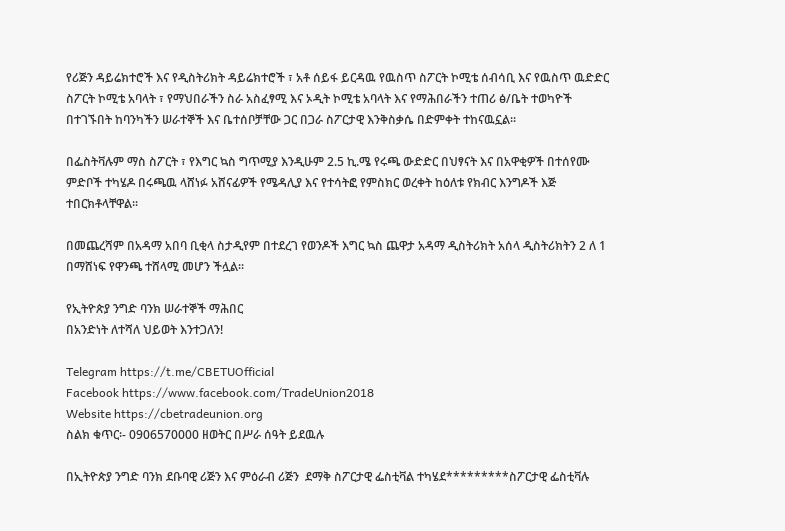የሪጅን ዳይሬክተሮች እና የዲስትሪክት ዳይሬክተሮች ፣ አቶ ሰይፋ ይርዳዉ የዉስጥ ስፖርት ኮሚቴ ሰብሳቢ እና የዉስጥ ዉድድር ስፖርት ኮሚቴ አባላት ፣ የማህበራችን ስራ አስፈፃሚ እና ኦዲት ኮሚቴ አባላት እና የማሕበራችን ተጠሪ ፅ/ቤት ተወካዮች በተገኙበት ከባንካችን ሠራተኞች እና ቤተሰቦቻቸው ጋር በጋራ ስፖርታዊ እንቅስቃሴ በድምቀት ተከናዉኗል፡፡

በፌስትቫሉም ማስ ስፖርት ፣ የእግር ኳስ ግጥሚያ እንዲሁም 2.5 ኪ.ሜ የሩጫ ውድድር በህፃናት እና በአዋቂዎች በተሰየሙ ምድቦች ተካሄዶ በሩጫዉ ላሸነፉ አሸናፊዎች የሜዳሊያ እና የተሳትፎ የምስክር ወረቀት ከዕለቱ የክብር እንግዶች እጅ ተበርክቶላቸዋል፡፡

በመጨረሻም በአዳማ አበባ ቢቂላ ስታዲየም በተደረገ የወንዶች እግር ኳስ ጨዋታ አዳማ ዲስትሪክት አሰላ ዲስትሪክትን 2 ለ 1 በማሸነፍ የዋንጫ ተሸላሚ መሆን ችሏል፡፡

የኢትዮጵያ ንግድ ባንክ ሠራተኞች ማሕበር
በአንድነት ለተሻለ ህይወት እንተጋለን!

Telegram https://t.me/CBETUOfficial
Facebook https://www.facebook.com/TradeUnion2018
Website https://cbetradeunion.org
ስልክ ቁጥር፡- 0906570000 ዘወትር በሥራ ሰዓት ይደዉሉ

በኢትዮጵያ ንግድ ባንክ ደቡባዊ ሪጅን እና ምዕራብ ሪጅን  ደማቅ ስፖርታዊ ፌስቲቫል ተካሄደ*********ስፖርታዊ ፌስቲቫሉ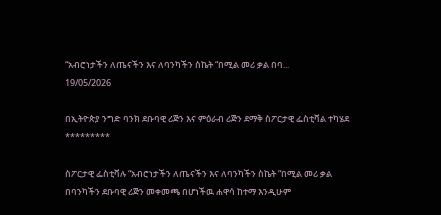“አብሮነታችን ለጤናችን እና ለባንካችን ስኬት “በሚል መሪ ቃል በባ...
19/05/2026

በኢትዮጵያ ንግድ ባንክ ደቡባዊ ሪጅን እና ምዕራብ ሪጅን ደማቅ ስፖርታዊ ፌስቲቫል ተካሄደ
*********

ስፖርታዊ ፌስቲቫሉ “አብሮነታችን ለጤናችን እና ለባንካችን ስኬት “በሚል መሪ ቃል በባንካችን ደቡባዊ ሪጅን መቀመጫ በሆነችዉ ሐዋሳ ከተማ እንዲሁም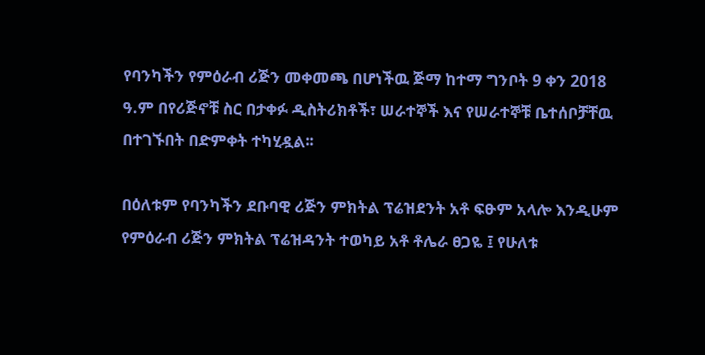የባንካችን የምዕራብ ሪጅን መቀመጫ በሆነችዉ ጅማ ከተማ ግንቦት 9 ቀን 2018 ዓ.ም በየሪጅኖቹ ስር በታቀፉ ዲስትሪክቶች፣ ሠራተኞች እና የሠራተኞቹ ቤተሰቦቻቸዉ በተገኙበት በድምቀት ተካሂዷል፡፡

በዕለቱም የባንካችን ደቡባዊ ሪጅን ምክትል ፕሬዝደንት አቶ ፍፁም አላሎ እንዲሁም የምዕራብ ሪጅን ምክትል ፕሬዝዳንት ተወካይ አቶ ቶሌራ ፀጋዬ ፤ የሁለቱ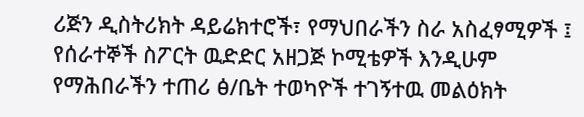ሪጅን ዲስትሪክት ዳይሬክተሮች፣ የማህበራችን ስራ አስፈፃሚዎች ፤ የሰራተኞች ስፖርት ዉድድር አዘጋጅ ኮሚቴዎች እንዲሁም የማሕበራችን ተጠሪ ፅ/ቤት ተወካዮች ተገኝተዉ መልዕክት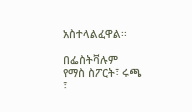አስተላልፈዋል፡፡

በፌስትቫሉም የማስ ስፖርት፣ ሩጫ ፣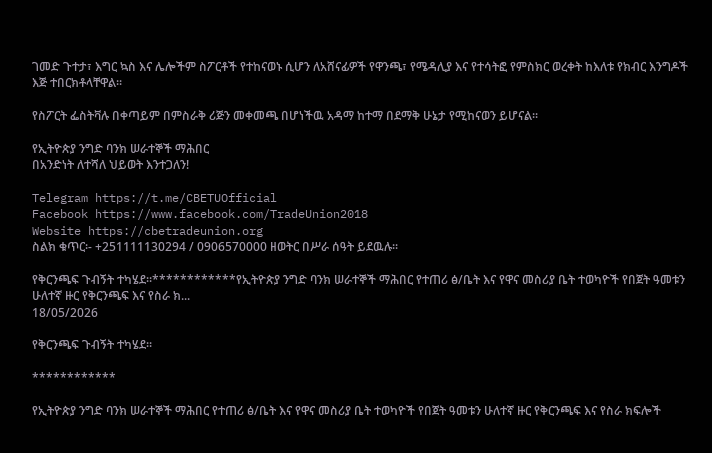ገመድ ጉተታ፣ እግር ኳስ እና ሌሎችም ስፖርቶች የተከናወኑ ሲሆን ለአሸናፊዎች የዋንጫ፣ የሜዳሊያ እና የተሳትፎ የምስክር ወረቀት ከእለቱ የክብር እንግዶች እጅ ተበርክቶላቸዋል፡፡

የስፖርት ፌስትቫሉ በቀጣይም በምስራቅ ሪጅን መቀመጫ በሆነችዉ አዳማ ከተማ በደማቅ ሁኔታ የሚከናወን ይሆናል፡፡

የኢትዮጵያ ንግድ ባንክ ሠራተኞች ማሕበር
በአንድነት ለተሻለ ህይወት እንተጋለን!

Telegram https://t.me/CBETUOfficial
Facebook https://www.facebook.com/TradeUnion2018
Website https://cbetradeunion.org
ስልክ ቁጥር፡- +251111130294 / 0906570000 ዘወትር በሥራ ሰዓት ይደዉሉ፡፡

የቅርንጫፍ ጉብኝት ተካሄደ፡፡************የኢትዮጵያ ንግድ ባንክ ሠራተኞች ማሕበር የተጠሪ ፅ/ቤት እና የዋና መስሪያ ቤት ተወካዮች የበጀት ዓመቱን ሁለተኛ ዙር የቅርንጫፍ እና የስራ ክ...
18/05/2026

የቅርንጫፍ ጉብኝት ተካሄደ፡፡

************

የኢትዮጵያ ንግድ ባንክ ሠራተኞች ማሕበር የተጠሪ ፅ/ቤት እና የዋና መስሪያ ቤት ተወካዮች የበጀት ዓመቱን ሁለተኛ ዙር የቅርንጫፍ እና የስራ ክፍሎች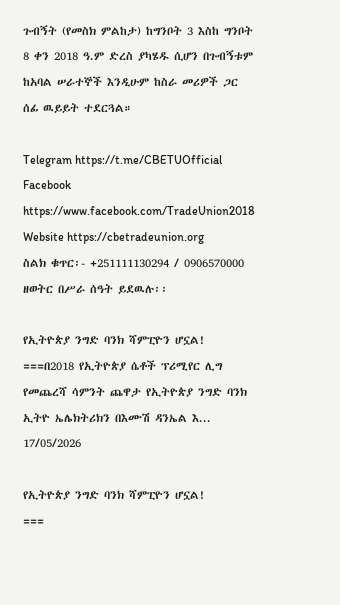ጉብኝት (የመስክ ምልከታ) ከግንቦት 3 እስከ ግንቦት 8 ቀን 2018 ዓ.ም ድረስ ያካሄዱ ሲሆን በጉብኝቱም ከአባል ሠራተኞች እንዲሁም ከስራ መሪዎች ጋር ሰፊ ዉይይት ተደርጓል።

Telegram https://t.me/CBETUOfficial
Facebook https://www.facebook.com/TradeUnion2018
Website https://cbetradeunion.org
ስልክ ቁጥር፡- +251111130294 / 0906570000 ዘወትር በሥራ ሰዓት ይደዉሉ፡፡

የኢትዮጵያ ንግድ ባንክ ሻምፒዮን ሆኗል! ===በ2018 የኢትዮጵያ ሴቶች ፕሪሚየር ሊግ የመጨረሻ ሳምንት ጨዋታ የኢትዮጵያ ንግድ ባንክ ኢትዮ ኤሌክትሪክን በእሙሽ ዳንኤል እ...
17/05/2026

የኢትዮጵያ ንግድ ባንክ ሻምፒዮን ሆኗል!
===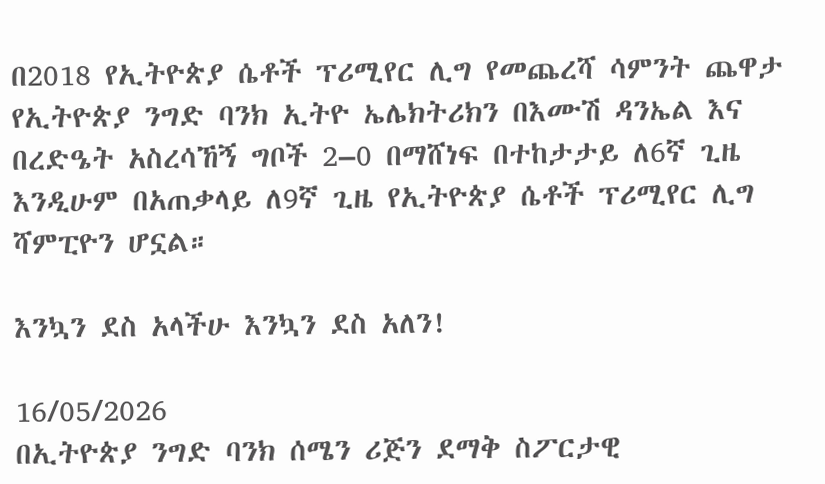በ2018 የኢትዮጵያ ሴቶች ፕሪሚየር ሊግ የመጨረሻ ሳምንት ጨዋታ የኢትዮጵያ ንግድ ባንክ ኢትዮ ኤሌክትሪክን በእሙሽ ዳንኤል እና በረድዔት አስረሳኸኝ ግቦች 2–0 በማሸነፍ በተከታታይ ለ6ኛ ጊዜ እንዲሁም በአጠቃላይ ለ9ኛ ጊዜ የኢትዮጵያ ሴቶች ፕሪሚየር ሊግ ሻምፒዮን ሆኗል።

እንኳን ደስ አላችሁ እንኳን ደስ አለን!

16/05/2026
በኢትዮጵያ ንግድ ባንክ ሰሜን ሪጅን ደማቅ ስፖርታዊ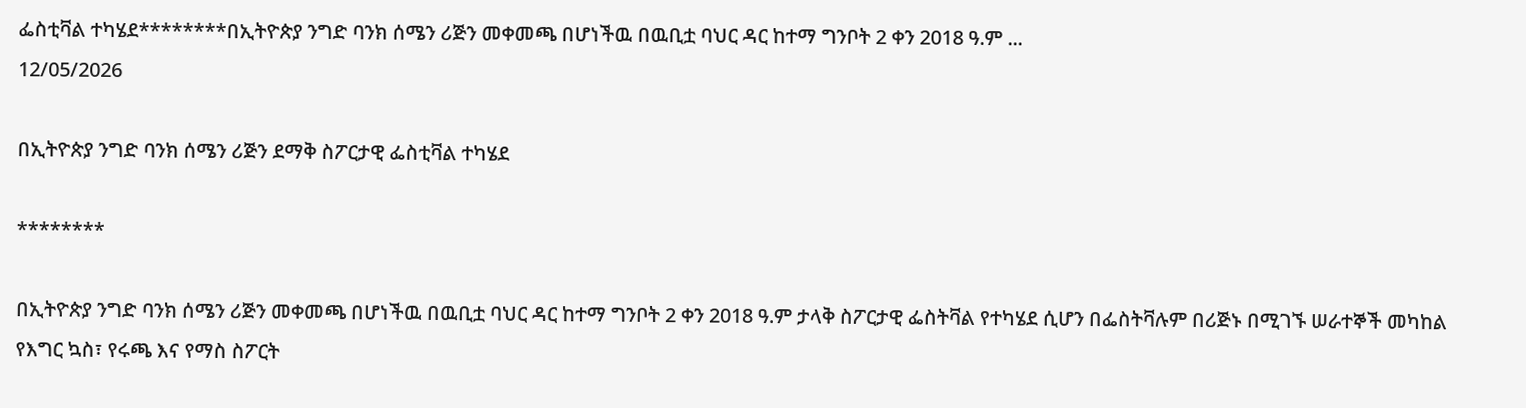ፌስቲቫል ተካሄደ********በኢትዮጵያ ንግድ ባንክ ሰሜን ሪጅን መቀመጫ በሆነችዉ በዉቢቷ ባህር ዳር ከተማ ግንቦት 2 ቀን 2018 ዓ.ም ...
12/05/2026

በኢትዮጵያ ንግድ ባንክ ሰሜን ሪጅን ደማቅ ስፖርታዊ ፌስቲቫል ተካሄደ

********

በኢትዮጵያ ንግድ ባንክ ሰሜን ሪጅን መቀመጫ በሆነችዉ በዉቢቷ ባህር ዳር ከተማ ግንቦት 2 ቀን 2018 ዓ.ም ታላቅ ስፖርታዊ ፌስትቫል የተካሄደ ሲሆን በፌስትቫሉም በሪጅኑ በሚገኙ ሠራተኞች መካከል የእግር ኳስ፣ የሩጫ እና የማስ ስፖርት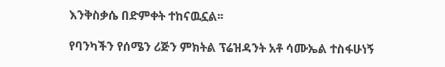እንቅስቃሴ በድምቀት ተከናዉኗል፡፡

የባንካችን የሰሜን ሪጅን ምክትል ፕሬዝዳንት አቶ ሳሙኤል ተስፋሁነኝ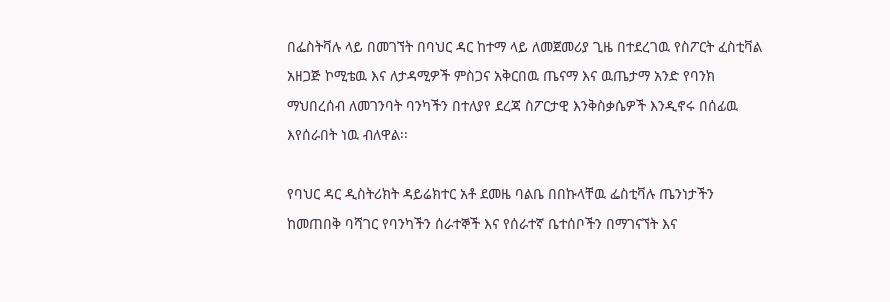በፌስትቫሉ ላይ በመገኘት በባህር ዳር ከተማ ላይ ለመጀመሪያ ጊዜ በተደረገዉ የስፖርት ፈስቲቫል አዘጋጅ ኮሚቴዉ እና ለታዳሚዎች ምስጋና አቅርበዉ ጤናማ እና ዉጤታማ አንድ የባንክ ማህበረሰብ ለመገንባት ባንካችን በተለያየ ደረጃ ስፖርታዊ እንቅስቃሴዎች እንዲኖሩ በሰፊዉ እየሰራበት ነዉ ብለዋል፡፡

የባህር ዳር ዲስትሪክት ዳይሬክተር አቶ ደመዜ ባልቤ በበኩላቸዉ ፌስቲቫሉ ጤንነታችን ከመጠበቅ ባሻገር የባንካችን ሰራተኞች እና የሰራተኛ ቤተሰቦችን በማገናኘት እና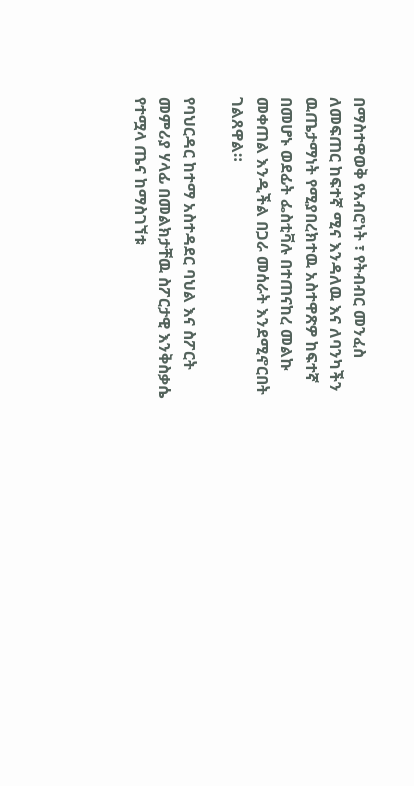በማስተዋወቅ የአብሮነት ፣ የትብብር መንፈስ ለመፍጠር ከፍተኛ ሚና እንዳለዉ እና ለባንካችን ዉጤታማነት የሚያበረክተዉ አስተዋጽዎ ከፍተኛ በመሆኑ ወደፊት ፌስቲቫሉ በተጠናከረ መልኩ መቀጠል እንዲችል በጋራ መሰራት እንደሚኖርበት ገልጸዋል።

የባህርዳር ከተማ አስተዳደር ባህል እና ስፖርት መምሪያ ሃላፊ በመልክታቸዉ ስፖርታዊ እንቅስቃሴ የተሟላ ጤና ከማስገኘቱ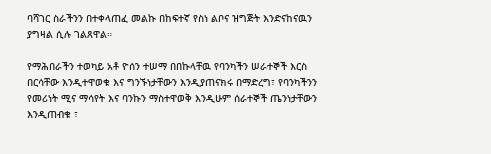ባሻገር ስራችንን በተቀላጠፈ መልኩ በከፍተኛ የስነ ልቦና ዝግጅት እንድናከናዉን ያግዛል ሲሉ ገልጸዋል።

የማሕበራችን ተወካይ አቶ ዮሰን ተሠማ በበኩላቸዉ የባንካችን ሠራተኞች እርስ በርሳቸው እንዲተዋወቁ እና ግንኙነታቸውን እንዲያጠናክሩ በማድረግ፣ የባንካችንን የመሪነት ሚና ማሳየት እና ባንኩን ማስተዋወቅ እንዲሁም ሰራተኞች ጤንነታቸውን እንዲጠብቁ ፣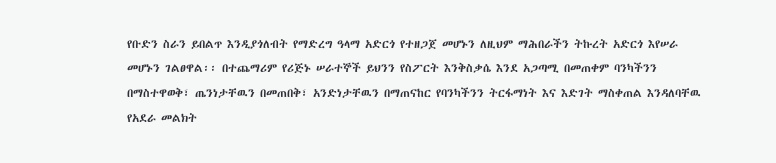የቡድን ስራን ይበልጥ እንዲያጎለብት የማድረግ ዓላማ አድርጎ የተዘጋጀ መሆኑን ለዚህም ማሕበራችን ትኩረት አድርጎ እየሠራ መሆኑን ገልፀዋል፡፡ በተጨማሪም የሪጅኑ ሠራተኞች ይህንን የስፖርት እንቅስቃሴ እንደ አጋጣሚ በመጠቀም ባንካችንን በማስተዋወቅ፣ ጤንነታቸዉን በመጠበቅ፣ አንድነታቸዉን በማጠናከር የባንካችንን ትርፋማነት እና እድገት ማስቀጠል እንዳለባቸዉ የአደራ መልክት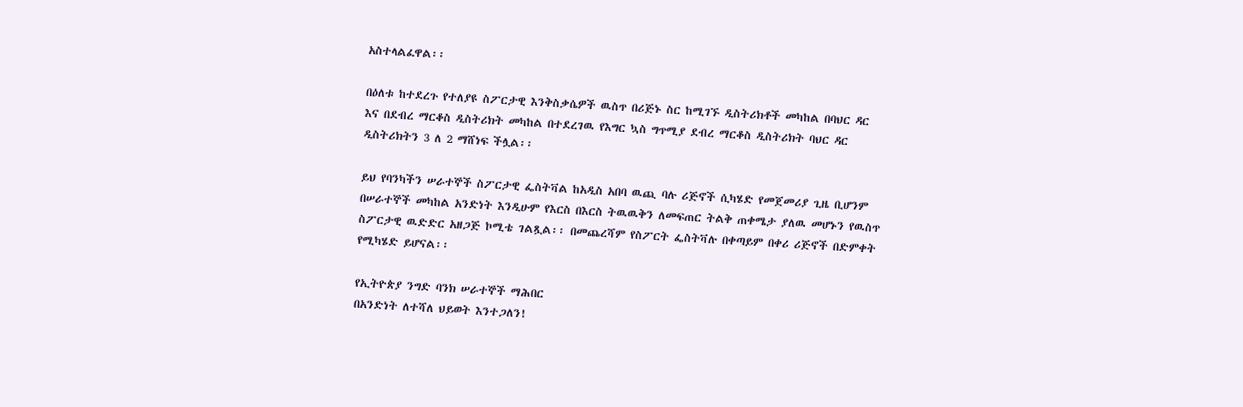አስተላልፈዋል፡፡

በዕለቱ ከተደረጉ የተለያዩ ስፖርታዊ እንቅስቃሴዎች ዉስጥ በሪጅኑ ስር ከሚገኙ ዲስትሪክቶች መካከል በባህር ዳር እና በደብረ ማርቆስ ዲስትሪክት መካከል በተደረገዉ የእግር ኳስ ግጥሚያ ደብረ ማርቆስ ዲስትሪክት ባህር ዳር ዲስትሪክትን 3 ለ 2 ማሸነፍ ችሏል፡፡

ይህ የባንካችን ሠራተኞች ስፖርታዊ ፌስትቫል ከአዲስ አበባ ዉጪ ባሉ ሪጅኖች ሲካሄድ የመጀመሪያ ጊዜ ቢሆንም በሠራተኞች መካከል አንድነት እንዲሁም የእርስ በእርስ ትዉዉቅን ለመፍጠር ትልቅ ጠቀሜታ ያለዉ መሆኑን የዉስጥ ስፖርታዊ ዉድድር አዘጋጅ ኮሚቴ ገልጿል፡፡ በመጨረሻም የስፖርት ፌስትቫሉ በቀጣይም በቀሪ ሪጅኖች በድምቀት የሚካሄድ ይሆናል፡፡

የኢትዮጵያ ንግድ ባንክ ሠራተኞች ማሕበር
በአንድነት ለተሻለ ህይወት እንተጋለን!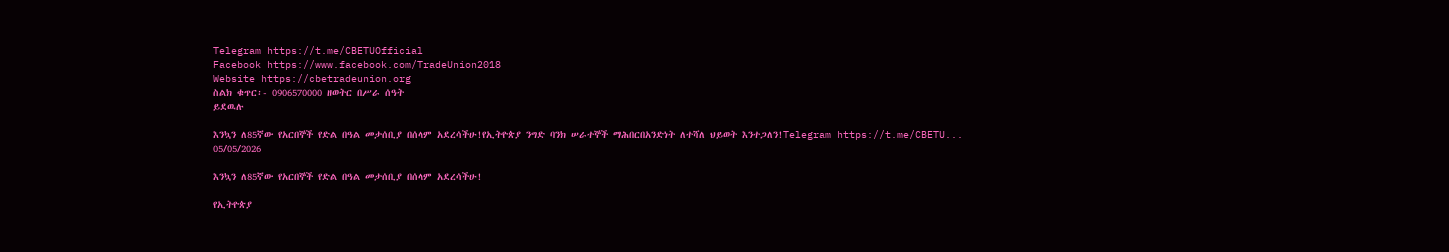Telegram https://t.me/CBETUOfficial
Facebook https://www.facebook.com/TradeUnion2018
Website https://cbetradeunion.org
ስልክ ቁጥር፡- 0906570000 ዘወትር በሥራ ሰዓት
ይደዉሉ

እንኳን ለ85ኛው የአርበኞች የድል በዓል መታሰቢያ በሰላም አደረሳችሁ!የኢትዮጵያ ንግድ ባንክ ሠራተኞች ማሕበርበአንድነት ለተሻለ ህይወት እንተጋለን!Telegram https://t.me/CBETU...
05/05/2026

እንኳን ለ85ኛው የአርበኞች የድል በዓል መታሰቢያ በሰላም አደረሳችሁ!

የኢትዮጵያ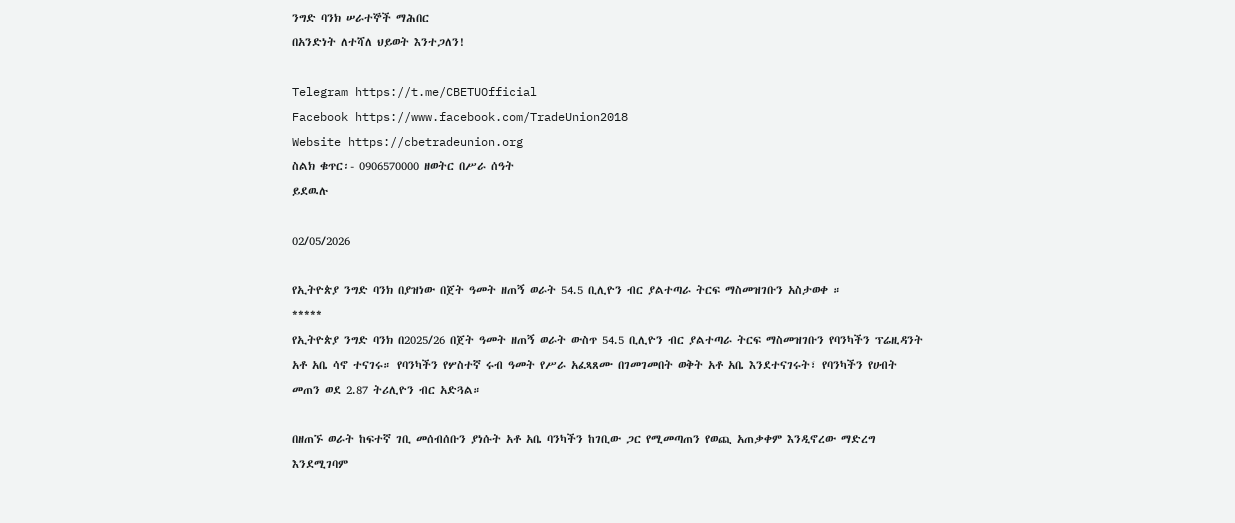ንግድ ባንክ ሠራተኞች ማሕበር
በአንድነት ለተሻለ ህይወት እንተጋለን!

Telegram https://t.me/CBETUOfficial
Facebook https://www.facebook.com/TradeUnion2018
Website https://cbetradeunion.org
ስልክ ቁጥር፡- 0906570000 ዘወትር በሥራ ሰዓት
ይደዉሉ

02/05/2026

የኢትዮጵያ ንግድ ባንክ በያዝነው በጀት ዓመት ዘጠኝ ወራት 54.5 ቢሊዮን ብር ያልተጣራ ትርፍ ማስመዝገቡን አስታወቀ ።
*****
የኢትዮጵያ ንግድ ባንክ በ2025/26 በጀት ዓመት ዘጠኝ ወራት ውስጥ 54.5 ቢሊዮን ብር ያልተጣራ ትርፍ ማስመዝገቡን የባንካችን ፕሬዚዳንት አቶ አቤ ሳኖ ተናገሩ። የባንካችን የሦስተኛ ሩብ ዓመት የሥራ አፈጻጸሙ በገመገመበት ወቅት አቶ አቤ እንደተናገሩት፣ የባንካችን የሀብት መጠን ወደ 2.87 ትሪሊዮን ብር አድጓል።

በዘጠኙ ወራት ከፍተኛ ገቢ መሰብሰቡን ያነሱት አቶ አቤ ባንካችን ከገቢው ጋር የሚመጣጠን የወጪ አጠቃቀም እንዲኖረው ማድረግ እንደሚገባም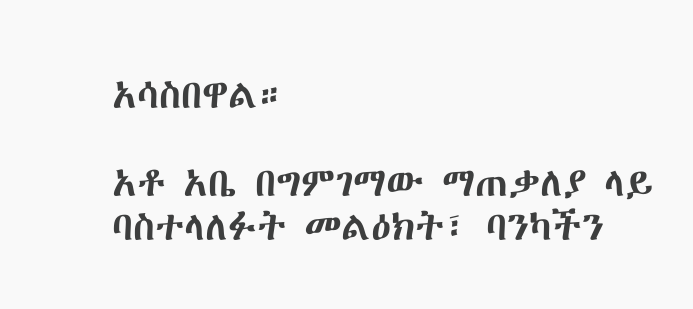አሳስበዋል።

አቶ አቤ በግምገማው ማጠቃለያ ላይ ባስተላለፉት መልዕክት፣ ባንካችን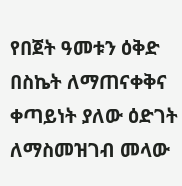የበጀት ዓመቱን ዕቅድ በስኬት ለማጠናቀቅና ቀጣይነት ያለው ዕድገት ለማስመዝገብ መላው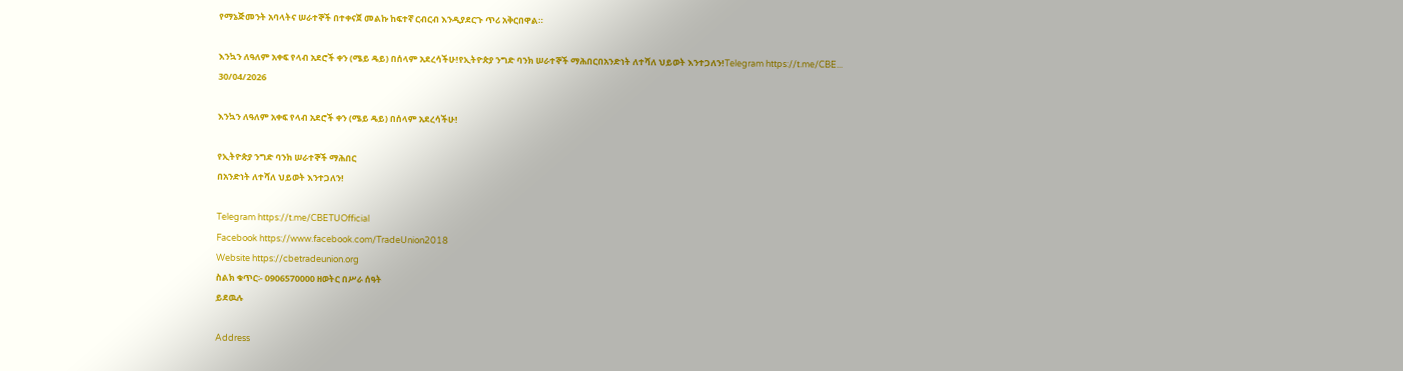የማኔጅመንት አባላትና ሠራተኞች በተቀናጀ መልኩ ከፍተኛ ርብርብ እንዲያደርጉ ጥሪ አቅርበዋል።

እንኳን ለዓለም አቀፍ የላብ አደሮች ቀን (ሜይ ዴይ) በሰላም አደረሳችሁ!የኢትዮጵያ ንግድ ባንክ ሠራተኞች ማሕበርበአንድነት ለተሻለ ህይወት እንተጋለን!Telegram https://t.me/CBE...
30/04/2026

እንኳን ለዓለም አቀፍ የላብ አደሮች ቀን (ሜይ ዴይ) በሰላም አደረሳችሁ!

የኢትዮጵያ ንግድ ባንክ ሠራተኞች ማሕበር
በአንድነት ለተሻለ ህይወት እንተጋለን!

Telegram https://t.me/CBETUOfficial
Facebook https://www.facebook.com/TradeUnion2018
Website https://cbetradeunion.org
ስልክ ቁጥር፡- 0906570000 ዘወትር በሥራ ሰዓት
ይደዉሉ

Address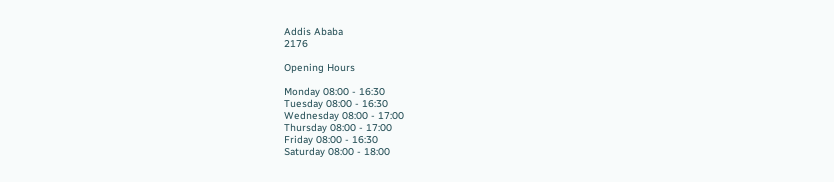Addis Ababa
2176

Opening Hours

Monday 08:00 - 16:30
Tuesday 08:00 - 16:30
Wednesday 08:00 - 17:00
Thursday 08:00 - 17:00
Friday 08:00 - 16:30
Saturday 08:00 - 18:00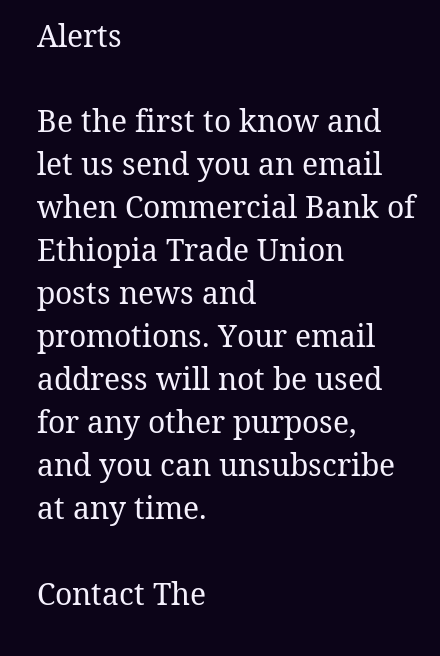Alerts

Be the first to know and let us send you an email when Commercial Bank of Ethiopia Trade Union posts news and promotions. Your email address will not be used for any other purpose, and you can unsubscribe at any time.

Contact The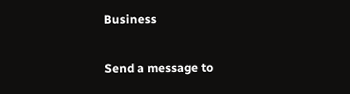Business

Send a message to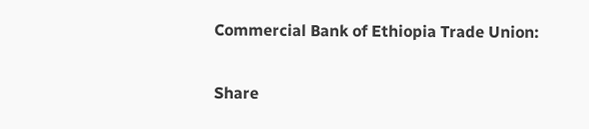Commercial Bank of Ethiopia Trade Union:

Share